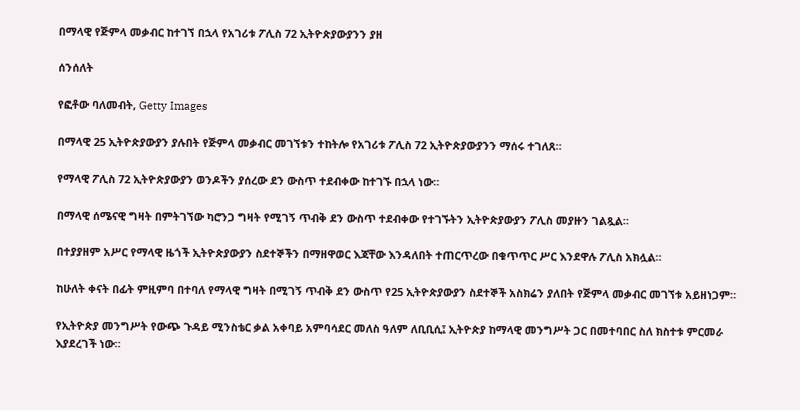በማላዊ የጅምላ መቃብር ከተገኘ በኋላ የአገሪቱ ፖሊስ 72 ኢትዮጵያውያንን ያዘ

ሰንሰለት

የፎቶው ባለመብት, Getty Images

በማላዊ 25 ኢትዮጵያውያን ያሉበት የጅምላ መቃብር መገኘቱን ተከትሎ የአገሪቱ ፖሊስ 72 ኢትዮጵያውያንን ማሰሩ ተገለጸ።

የማላዊ ፖሊስ 72 ኢትዮጵያውያን ወንዶችን ያሰረው ደን ውስጥ ተደብቀው ከተገኙ በኋላ ነው።

በማላዊ ሰሜናዊ ግዛት በምትገኘው ካሮንጋ ግዛት የሚገኝ ጥብቅ ደን ውስጥ ተደብቀው የተገኙትን ኢትዮጵያውያን ፖሊስ መያዙን ገልጿል።

በተያያዘም አሥር የማላዊ ዜጎች ኢትዮጵያውያን ስደተኞችን በማዘዋወር እጃቸው እንዳለበት ተጠርጥረው በቁጥጥር ሥር እንደዋሉ ፖሊስ አክሏል።

ከሁለት ቀናት በፊት ምዚምባ በተባለ የማላዊ ግዛት በሚገኝ ጥብቅ ደን ውስጥ የ25 ኢትዮጵያውያን ስደተኞች አስክሬን ያለበት የጅምላ መቃብር መገኘቱ አይዘነጋም።

የኢትዮጵያ መንግሥት የውጭ ጉዳይ ሚንስቴር ቃል አቀባይ አምባሳደር መለስ ዓለም ለቢቢሲ፤ ኢትዮጵያ ከማላዊ መንግሥት ጋር በመተባበር ስለ ክስተቱ ምርመራ እያደረገች ነው።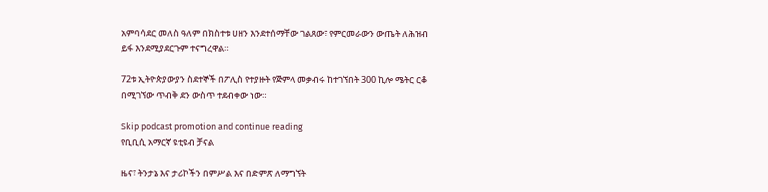አምባሳደር መለስ ዓለም በክስተቱ ሀዘን እንደተሰማቸው ገልጸው፣ የምርመራውን ውጤት ለሕዝብ ይፋ እንደሚያደርጉም ተናግረዋል።

72ቱ ኢትዮጵያውያን ስደተኞች በፖሊስ የተያዙት የጅምላ መቃብሩ ከተገኘበት 300 ኪሎ ሜትር ርቆ በሚገኘው ጥብቅ ደን ውስጥ ተደብቀው ነው።

Skip podcast promotion and continue reading
የቢቢሲ አማርኛ ዩቲዩብ ቻናል

ዜና፣ ትንታኔ እና ታሪኮችን በምሥል እና በድምጽ ለማግኘት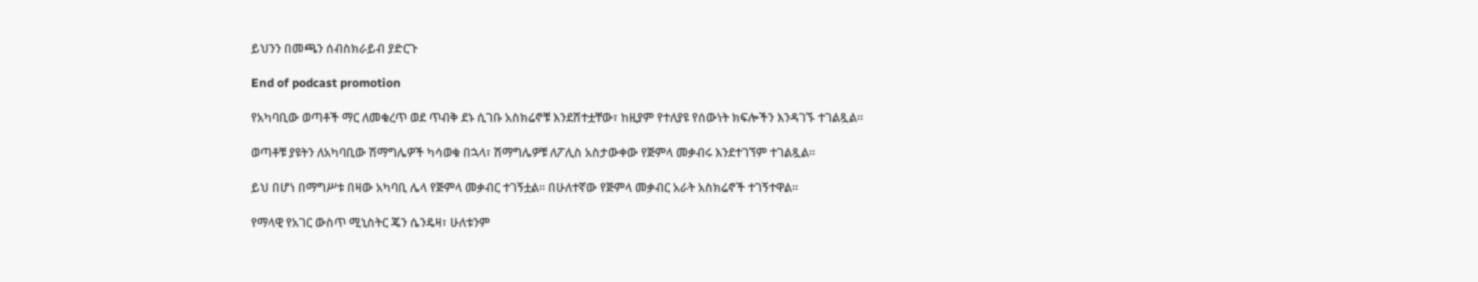ይህንን በመጫን ሰብስክራይብ ያድርጉ

End of podcast promotion

የአካባቢው ወጣቶች ማር ለመቁረጥ ወደ ጥብቅ ደኑ ሲገቡ አስክሬኖቹ እንደሸተቷቸው፣ ከዚያም የተለያዩ የሰውነት ክፍሎችን እንዳገኙ ተገልጿል።

ወጣቶቹ ያዩትን ለአካባቢው ሽማግሌዎች ካሳወቁ በኋላ፣ ሽማግሌዎቹ ለፖሊስ አስታውቀው የጅምላ መቃብሩ እንደተገኘም ተገልጿል።

ይህ በሆነ በማግሥቱ በዛው አካባቢ ሌላ የጅምላ መቃብር ተገኝቷል። በሁለተኛው የጅምላ መቃብር አራት አስክሬኖች ተገኝተዋል።

የማላዊ የአገር ውስጥ ሚኒስትር ጄን ሴንዴዛ፣ ሁለቱንም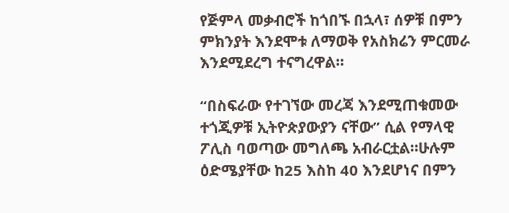የጅምላ መቃብሮች ከጎበኙ በኋላ፣ ሰዎቹ በምን ምክንያት እንደሞቱ ለማወቅ የአስክሬን ምርመራ እንደሚደረግ ተናግረዋል።

“በስፍራው የተገኘው መረጃ እንደሚጠቁመው ተጎጂዎቹ ኢትዮጵያውያን ናቸው” ሲል የማላዊ ፖሊስ ባወጣው መግለጫ አብራርቷል።ሁሉም ዕድሜያቸው ከ25 እስከ 40 እንደሆነና በምን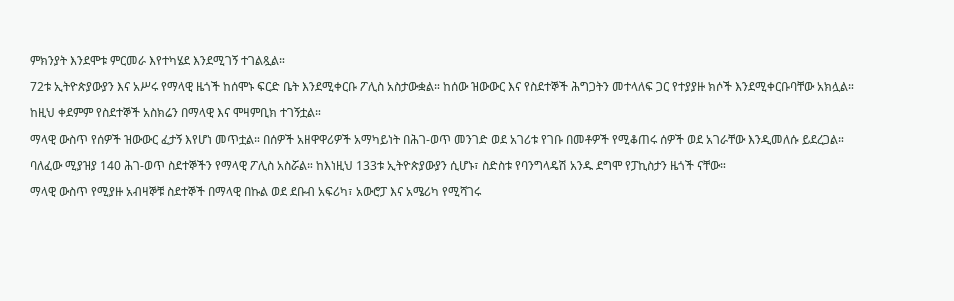ምክንያት እንደሞቱ ምርመራ እየተካሄደ እንደሚገኝ ተገልጿል።

72ቱ ኢትዮጵያውያን እና አሥሩ የማላዊ ዜጎች ከሰሞኑ ፍርድ ቤት እንደሚቀርቡ ፖሊስ አስታውቋል። ከሰው ዝውውር እና የስደተኞች ሕግጋትን መተላለፍ ጋር የተያያዙ ክሶች እንደሚቀርቡባቸው አክሏል።

ከዚህ ቀደምም የስደተኞች አስክሬን በማላዊ እና ሞዛምቢክ ተገኝቷል።

ማላዊ ውስጥ የሰዎች ዝውውር ፈታኝ እየሆነ መጥቷል። በሰዎች አዘዋዋሪዎች አማካይነት በሕገ-ወጥ መንገድ ወደ አገሪቱ የገቡ በመቶዎች የሚቆጠሩ ሰዎች ወደ አገራቸው እንዲመለሱ ይደረጋል።

ባለፈው ሚያዝያ 140 ሕገ-ወጥ ስደተኞችን የማላዊ ፖሊስ አስሯል። ከእነዚህ 133ቱ ኢትዮጵያውያን ሲሆኑ፣ ስድስቱ የባንግላዴሽ አንዱ ደግሞ የፓኪስታን ዜጎች ናቸው።

ማላዊ ውስጥ የሚያዙ አብዛኞቹ ስደተኞች በማላዊ በኩል ወደ ደቡብ አፍሪካ፣ አውሮፓ እና አሜሪካ የሚሻገሩ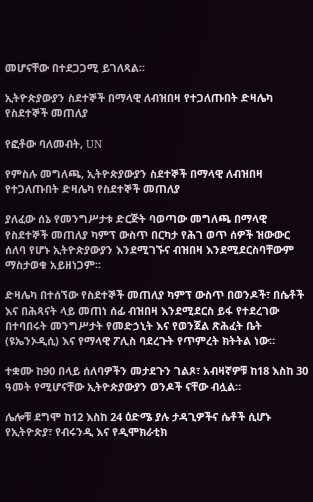መሆናቸው በተደጋጋሚ ይገለጻል።

ኢትዮጵያውያን ስደተኞች በማላዊ ለብዝበዛ የተጋለጡበት ድዛሌካ የስደተኞች መጠለያ

የፎቶው ባለመብት, UN

የምስሉ መግለጫ, ኢትዮጵያውያን ስደተኞች በማላዊ ለብዝበዛ የተጋለጡበት ድዛሌካ የስደተኞች መጠለያ

ያለፈው ሰኔ የመንግሥታቱ ድርጅት ባወጣው መግለጫ በማላዊ የስደተኞች መጠለያ ካምፕ ውስጥ በርካታ የሕገ ወጥ ሰዎች ዝውውር ሰለባ የሆኑ ኢትዮጵያውያን እንደሚገኙና ብዝበዛ እንደሚደርስባቸውም ማስታወቁ አይዘነጋም።

ድዛሌካ በተሰኘው የስደተኞች መጠለያ ካምፕ ውስጥ በወንዶች፣ በሴቶች እና በሕጻናት ላይ መጠነ ሰፊ ብዝበዛ እንደሚደርስ ይፋ የተደረገው በተባበሩት መንግሥታት የመድኃኒት እና የወንጀል ጽሕፈት ቤት (ዩኤንኦዲሲ) እና የማላዊ ፖሊስ ባደረጉት የጥምረት ክትትል ነው።

ተቋሙ ከ90 በላይ ሰለባዎችን መታደጉን ገልጾ፣ አብዛኛዎቹ ከ18 እስከ 30 ዓመት የሚሆናቸው ኢትዮጵያውያን ወንዶች ናቸው ብሏል።

ሌሎቹ ደግሞ ከ12 እስከ 24 ዕድሜ ያሉ ታዳጊዎችና ሴቶች ሲሆኑ የኢትዮጵያ፣ የብሩንዲ እና የዲሞክራቲክ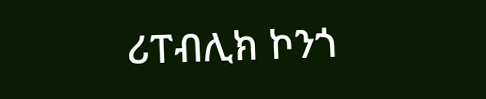ሪፐብሊክ ኮንጎ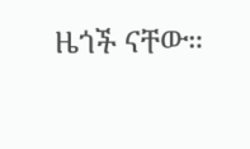ዜጎች ናቸው።